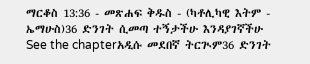ማርቆስ 13:36 - መጽሐፍ ቅዱስ - (ካቶሊካዊ እትም - ኤማሁስ)36 ድንገት ሲመጣ ተኝታችሁ እንዳያገኛችሁ See the chapterአዲሱ መደበኛ ትርጒም36 ድንገት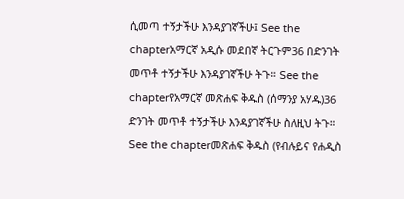ሲመጣ ተኝታችሁ እንዳያገኛችሁ፤ See the chapterአማርኛ አዲሱ መደበኛ ትርጉም36 በድንገት መጥቶ ተኝታችሁ እንዳያገኛችሁ ትጉ። See the chapterየአማርኛ መጽሐፍ ቅዱስ (ሰማንያ አሃዱ)36 ድንገት መጥቶ ተኝታችሁ እንዳያገኛችሁ ስለዚህ ትጉ። See the chapterመጽሐፍ ቅዱስ (የብሉይና የሐዲስ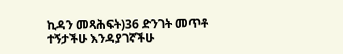ኪዳን መጻሕፍት)36 ድንገት መጥቶ ተኝታችሁ እንዳያገኛችሁ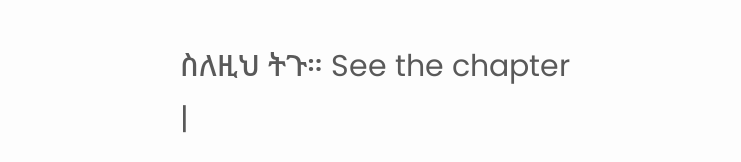ስለዚህ ትጉ። See the chapter |